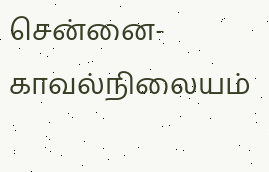சென்னை-காவல்நிலையம்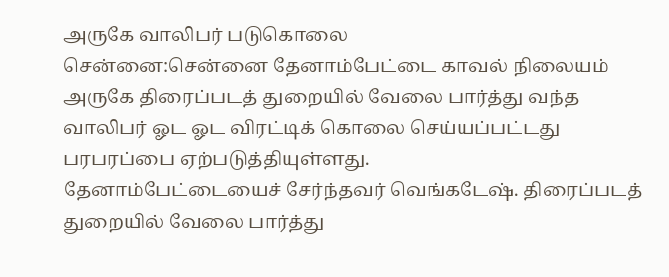அருகே வாலிபர் படுகொலை
சென்னை:சென்னை தேனாம்பேட்டை காவல் நிலையம் அருகே திரைப்படத் துறையில் வேலை பார்த்து வந்த வாலிபர் ஓட ஓட விரட்டிக் கொலை செய்யப்பட்டது பரபரப்பை ஏற்படுத்தியுள்ளது.
தேனாம்பேட்டையைச் சேர்ந்தவர் வெங்கடேஷ். திரைப்படத் துறையில் வேலை பார்த்து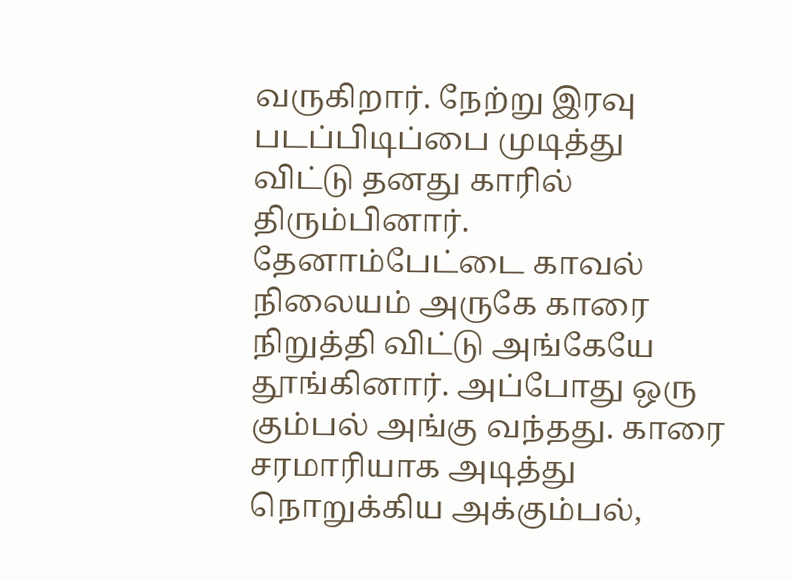வருகிறார். நேற்று இரவு படப்பிடிப்பை முடித்து விட்டு தனது காரில் திரும்பினார்.
தேனாம்பேட்டை காவல் நிலையம் அருகே காரை நிறுத்தி விட்டு அங்கேயே தூங்கினார். அப்போது ஒரு கும்பல் அங்கு வந்தது. காரை சரமாரியாக அடித்து நொறுக்கிய அக்கும்பல்,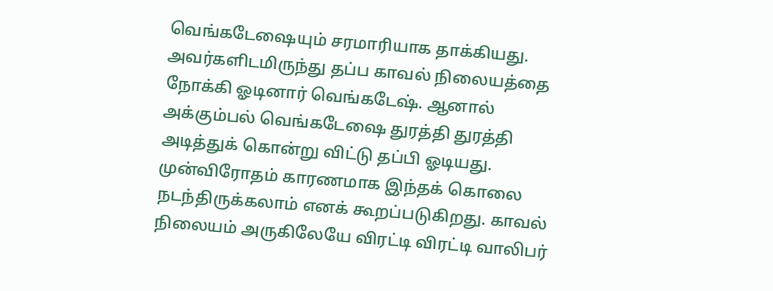வெங்கடேஷையும் சரமாரியாக தாக்கியது.
அவர்களிடமிருந்து தப்ப காவல் நிலையத்தை நோக்கி ஓடினார் வெங்கடேஷ். ஆனால் அக்கும்பல் வெங்கடேஷை துரத்தி துரத்தி அடித்துக் கொன்று விட்டு தப்பி ஓடியது.
முன்விரோதம் காரணமாக இந்தக் கொலை நடந்திருக்கலாம் எனக் கூறப்படுகிறது. காவல் நிலையம் அருகிலேயே விரட்டி விரட்டி வாலிபர்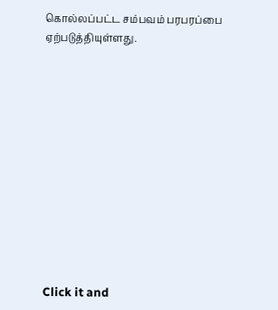கொல்லப்பட்ட சம்பவம் பரபரப்பை ஏற்படுத்தியுள்ளது.












Click it and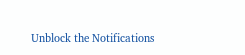Unblock the Notifications